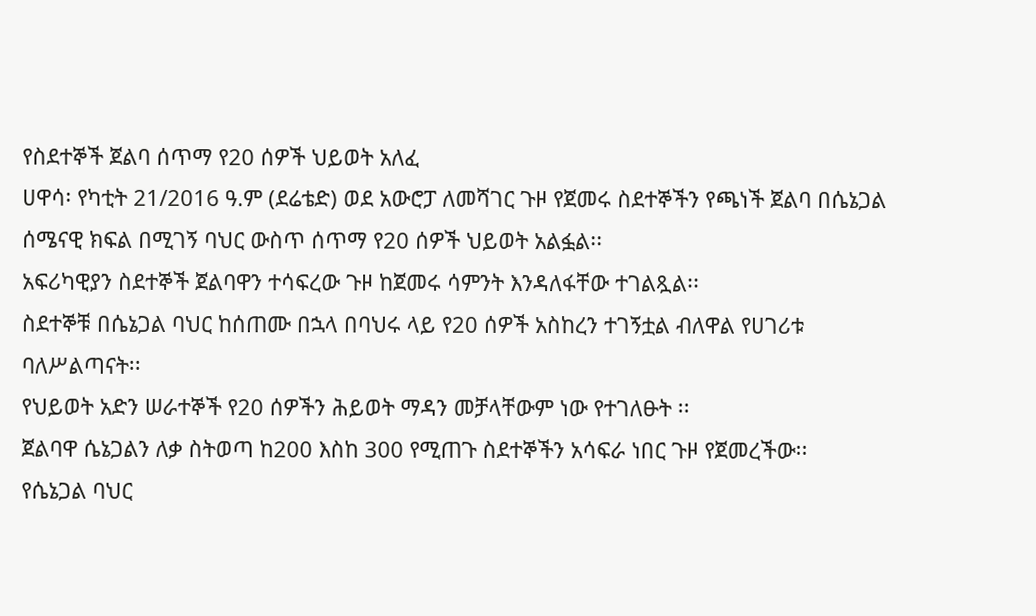የስደተኞች ጀልባ ሰጥማ የ20 ሰዎች ህይወት አለፈ
ሀዋሳ፡ የካቲት 21/2016 ዓ.ም (ደሬቴድ) ወደ አውሮፓ ለመሻገር ጉዞ የጀመሩ ስደተኞችን የጫነች ጀልባ በሴኔጋል ሰሜናዊ ክፍል በሚገኝ ባህር ውስጥ ሰጥማ የ20 ሰዎች ህይወት አልፏል፡፡
አፍሪካዊያን ስደተኞች ጀልባዋን ተሳፍረው ጉዞ ከጀመሩ ሳምንት እንዳለፋቸው ተገልጿል፡፡
ስደተኞቹ በሴኔጋል ባህር ከሰጠሙ በኋላ በባህሩ ላይ የ20 ሰዎች አስከረን ተገኝቷል ብለዋል የሀገሪቱ ባለሥልጣናት፡፡
የህይወት አድን ሠራተኞች የ20 ሰዎችን ሕይወት ማዳን መቻላቸውም ነው የተገለፁት ፡፡
ጀልባዋ ሴኔጋልን ለቃ ስትወጣ ከ200 እስከ 300 የሚጠጉ ስደተኞችን አሳፍራ ነበር ጉዞ የጀመረችው፡፡
የሴኔጋል ባህር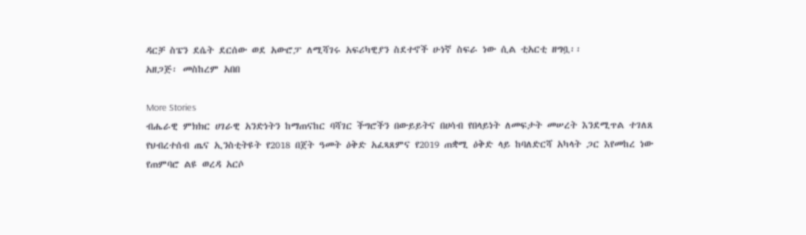ዳርቻ ስፔን ደሴት ደርሰው ወደ አውሮፓ ለሚሻገሩ አፍሪካዊያን ስደተኖች ሁነኛ ስፍራ ነው ሲል ቲአርቲ ዘግቧ፡፡
አዘጋጅ፡ መስከረም አበበ

More Stories
ብሔራዊ ምክክር ሀገራዊ አንድነትን ከማጠናከር ባሻገር ችግሮችን በውይይትና በሀሳብ የበላይነት ለመፍታት መሠረት እንደሚጥል ተገለጸ
የህብረተሰብ ጤና ኢንስቲትዩት የ2018 በጀት ዓመት ዕቅድ አፈጻጸምና የ2019 ጠቋሚ ዕቅድ ላይ ከባለድርሻ አካላት ጋር እየመከረ ነው
የጠምባሮ ልዩ ወረዳ አርሶ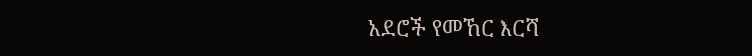አደሮች የመኸር እርሻ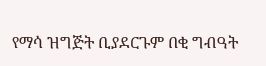የማሳ ዝግጅት ቢያደርጉም በቂ ግብዓት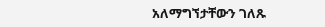አለማግኘታቸውን ገለጹ